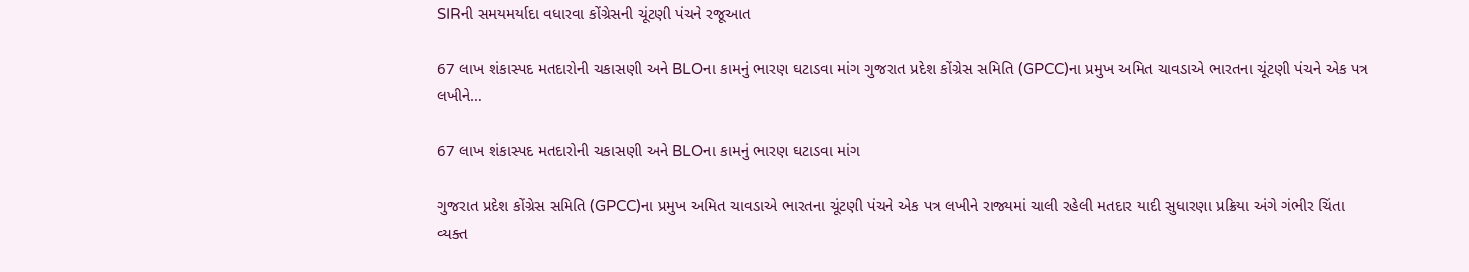SIRની સમયમર્યાદા વધારવા કોંગ્રેસની ચૂંટણી પંચને રજૂઆત

67 લાખ શંકાસ્પદ મતદારોની ચકાસણી અને BLOના કામનું ભારણ ઘટાડવા માંગ ગુજરાત પ્રદેશ કોંગ્રેસ સમિતિ (GPCC)ના પ્રમુખ અમિત ચાવડાએ ભારતના ચૂંટણી પંચને એક પત્ર લખીને…

67 લાખ શંકાસ્પદ મતદારોની ચકાસણી અને BLOના કામનું ભારણ ઘટાડવા માંગ

ગુજરાત પ્રદેશ કોંગ્રેસ સમિતિ (GPCC)ના પ્રમુખ અમિત ચાવડાએ ભારતના ચૂંટણી પંચને એક પત્ર લખીને રાજ્યમાં ચાલી રહેલી મતદાર યાદી સુધારણા પ્રક્રિયા અંગે ગંભીર ચિંતા વ્યક્ત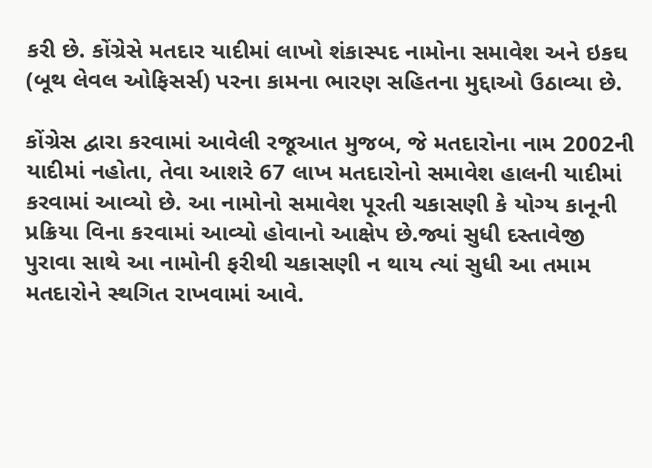કરી છે. કોંગ્રેસે મતદાર યાદીમાં લાખો શંકાસ્પદ નામોના સમાવેશ અને ઇકઘ (બૂથ લેવલ ઓફિસર્સ) પરના કામના ભારણ સહિતના મુદ્દાઓ ઉઠાવ્યા છે.

કોંગ્રેસ દ્વારા કરવામાં આવેલી રજૂઆત મુજબ, જે મતદારોના નામ 2002ની યાદીમાં નહોતા, તેવા આશરે 67 લાખ મતદારોનો સમાવેશ હાલની યાદીમાં કરવામાં આવ્યો છે. આ નામોનો સમાવેશ પૂરતી ચકાસણી કે યોગ્ય કાનૂની પ્રક્રિયા વિના કરવામાં આવ્યો હોવાનો આક્ષેપ છે.જ્યાં સુધી દસ્તાવેજી પુરાવા સાથે આ નામોની ફરીથી ચકાસણી ન થાય ત્યાં સુધી આ તમામ મતદારોને સ્થગિત રાખવામાં આવે.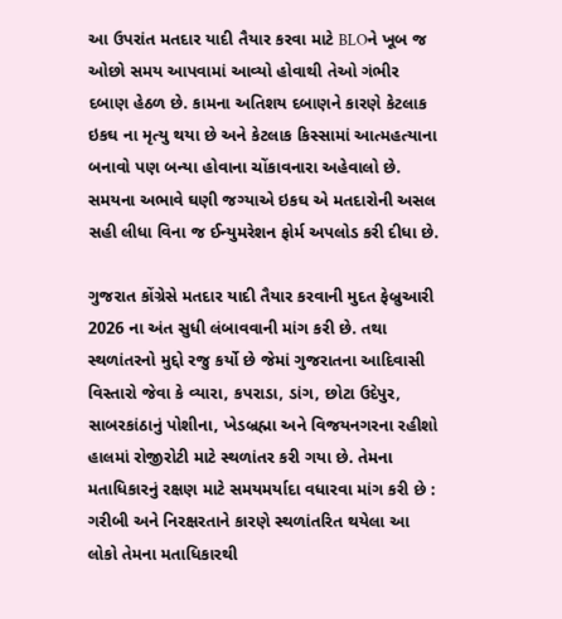આ ઉપરાંત મતદાર યાદી તૈયાર કરવા માટે BLOને ખૂબ જ ઓછો સમય આપવામાં આવ્યો હોવાથી તેઓ ગંભીર દબાણ હેઠળ છે. કામના અતિશય દબાણને કારણે કેટલાક ઇકઘ ના મૃત્યુ થયા છે અને કેટલાક કિસ્સામાં આત્મહત્યાના બનાવો પણ બન્યા હોવાના ચોંકાવનારા અહેવાલો છે. સમયના અભાવે ઘણી જગ્યાએ ઇકઘ એ મતદારોની અસલ સહી લીધા વિના જ ઈન્યુમરેશન ફોર્મ અપલોડ કરી દીધા છે.

ગુજરાત કોંગ્રેસે મતદાર યાદી તૈયાર કરવાની મુદત ફેબ્રુઆરી 2026 ના અંત સુધી લંબાવવાની માંગ કરી છે. તથા સ્થળાંતરનો મુદ્દો રજુ કર્યો છે જેમાં ગુજરાતના આદિવાસી વિસ્તારો જેવા કે વ્યારા, કપરાડા, ડાંગ, છોટા ઉદેપુર, સાબરકાંઠાનું પોશીના, ખેડબ્રહ્મા અને વિજયનગરના રહીશો હાલમાં રોજીરોટી માટે સ્થળાંતર કરી ગયા છે. તેમના મતાધિકારનું રક્ષણ માટે સમયમર્યાદા વધારવા માંગ કરી છે : ગરીબી અને નિરક્ષરતાને કારણે સ્થળાંતરિત થયેલા આ લોકો તેમના મતાધિકારથી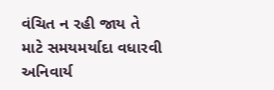વંચિત ન રહી જાય તે માટે સમયમર્યાદા વધારવી અનિવાર્ય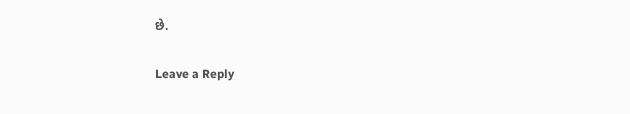છે.

Leave a Reply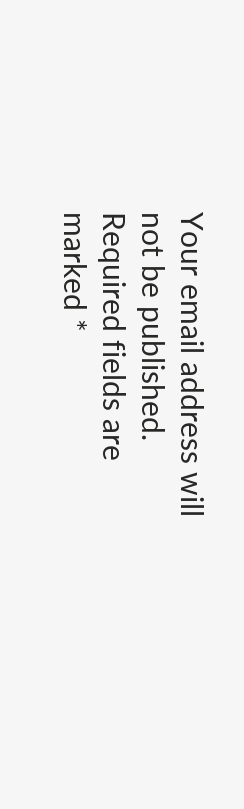Your email address will not be published. Required fields are marked *